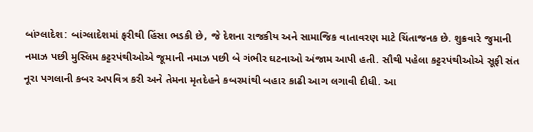બાંગ્લાદેશ: બાંગ્લાદેશમાં ફરીથી હિંસા ભડકી છે, જે દેશના રાજકીય અને સામાજિક વાતાવરણ માટે ચિંતાજનક છે. શુક્રવારે જુમાની નમાઝ પછી મુસ્લિમ કટ્ટરપંથીઓએ જૂમાની નમાઝ પછી બે ગંભીર ઘટનાઓ અંજામ આપી હતી. સૌથી પહેલા કટ્ટરપંથીઓએ સૂફી સંત નૂરા પગલાની કબર અપવિત્ર કરી અને તેમના મૃતદેહને કબરમાંથી બહાર કાઢી આગ લગાવી દીધી. આ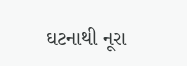ઘટનાથી નૂરા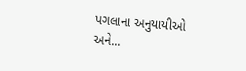પગલાના અનુયાયીઓ અને...